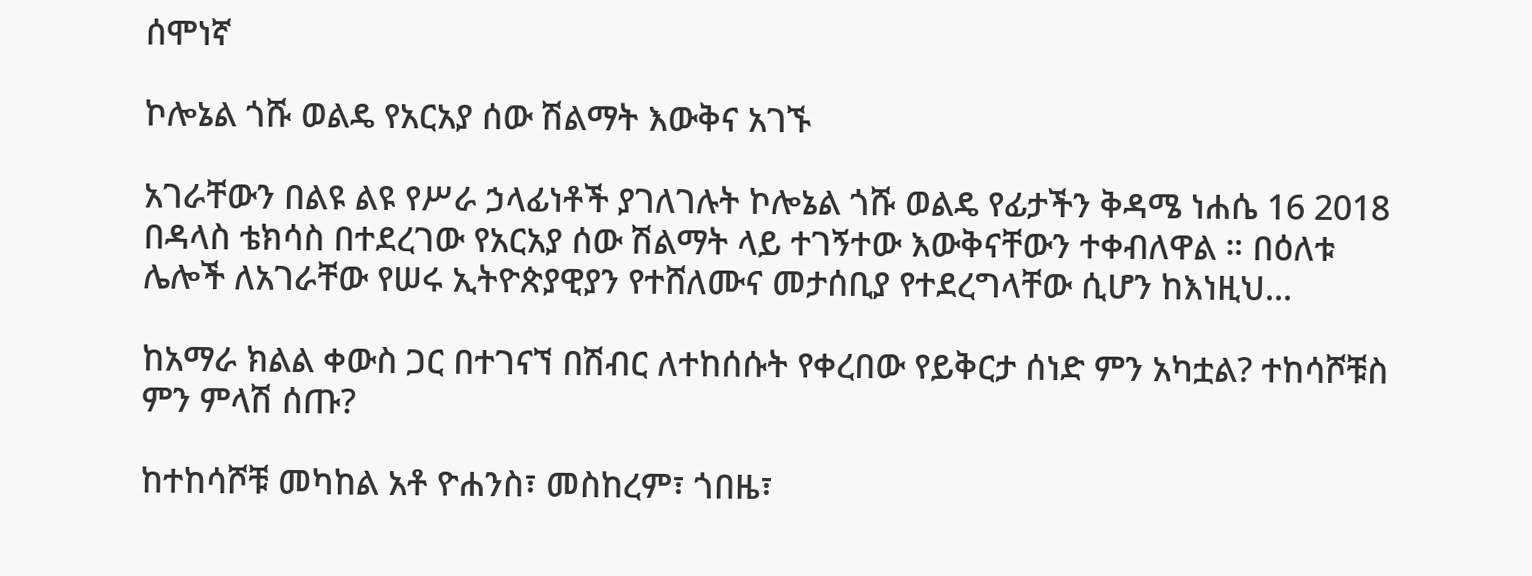ሰሞነኛ

ኮሎኔል ጎሹ ወልዴ የአርአያ ሰው ሽልማት እውቅና አገኙ

አገራቸውን በልዩ ልዩ የሥራ ኃላፊነቶች ያገለገሉት ኮሎኔል ጎሹ ወልዴ የፊታችን ቅዳሜ ነሐሴ 16 2018 በዳላስ ቴክሳስ በተደረገው የአርአያ ሰው ሽልማት ላይ ተገኝተው እውቅናቸውን ተቀብለዋል ። በዕለቱ ሌሎች ለአገራቸው የሠሩ ኢትዮጵያዊያን የተሸለሙና መታሰቢያ የተደረግላቸው ሲሆን ከእነዚህ...

ከአማራ ክልል ቀውስ ጋር በተገናኘ በሽብር ለተከሰሱት የቀረበው የይቅርታ ሰነድ ምን አካቷል? ተከሳሾቹስ ምን ምላሽ ሰጡ?

ከተከሳሾቹ መካከል አቶ ዮሐንስ፣ መስከረም፣ ጎበዜ፣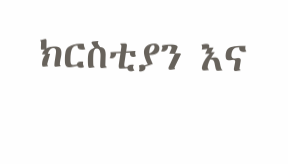ክርስቲያን እና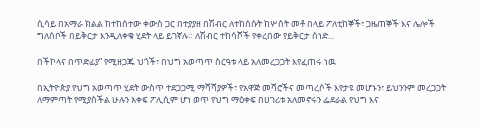ሲሳይ በአማራ ክልል ከተከሰተው ቀውስ ጋር በተያያዘ በሽብር ለተከሰሱት ከሦስት መቶ በላይ ፖለቲከኞች፣ ጋዜጠኞች እና ሌሎች ግለሰቦች በይቅርታ እንዲለቀቁ ሂደት ላይ ይገኛሉ። ለሽብር ተከሳሾች የቀረበው የይቅርታ ሰነድ...

በችኮላና በጥድፊያ” የሚዘጋጁ ህጎች፣ በህግ አወጣጥ ስርዓቱ ላይ አለመረጋጋት እየፈጠሩ ነዉ

በኢትዮጵያ የህግ አወጣጥ ሂደት ውስጥ ተደጋጋሚ ማሻሻያዎች፣ የአዋጅ መሻሮችና መጣረሶች እየታዩ መሆኑን፣ ይህንንም መረጋጋት ለማምጣት የሚያስችል ሁሉን አቀፍ ፖሊሲም ሆነ ወጥ የህግ ማዕቀፍ በሀገሪቱ አለመኖሩን ፌደራል የህግ እና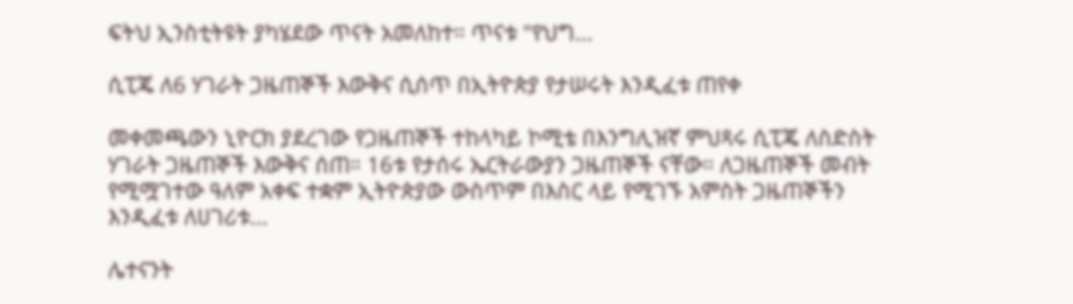ፍትህ ኢንስቲትዩት ያካሄደው ጥናት አመለከተ። ጥናቱ "የህግ...

ሲፒጄ ለ6 ሃገራት ጋዜጠኞች እውቅና ሲሰጥ በኢትዮጵያ የታሠሩት እንዲፈቱ ጠየቀ

መቀመጫውን ኒዮርክ ያደረገው የጋዜጠኞች ተከላካይ ኮሚቴ በእንግሊዝኛ ምህጻሩ ሲፒጄ ለስድስት ሃገራት ጋዜጠኞች እውቅና ሰጠ። 16ቱ የታሰሩ ኤርትራውያን ጋዜጠኞች ናቸው። ለጋዜጠኞች መብት የሚሟገተው ዓለም አቀፍ ተቋም ኢትዮጵያው ውስጥም በእስር ላይ የሚገኙ አምስት ጋዜጠኞችን እንዲፈቱ ለሀገሪቱ...

ሌተናንት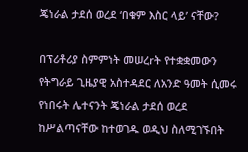ጄነራል ታደሰ ወረደ ‘በቁም እስር ላይ’ ናቸው?

በፕሪቶሪያ ስምምነት መሠረrት የተቋቋመውን የትግራይ ጊዜያዊ አስተዳደር ለአንድ ዓመት ሲመሩ የነበሩት ሌተናንት ጄነራል ታደሰ ወረደ ከሥልጣናቸው ከተወገዱ ወዲህ ስለሚገኙበት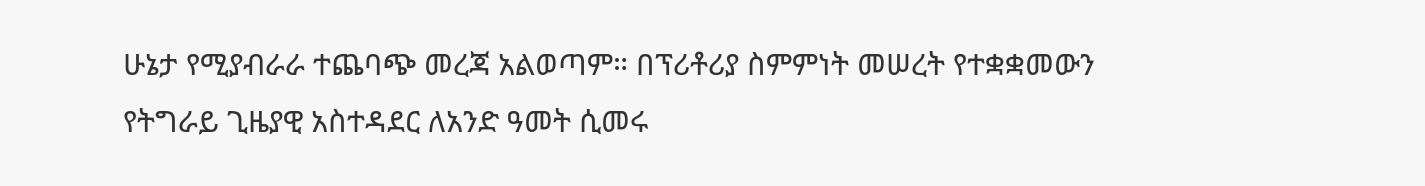ሁኔታ የሚያብራራ ተጨባጭ መረጃ አልወጣም። በፕሪቶሪያ ስምምነት መሠረት የተቋቋመውን የትግራይ ጊዜያዊ አስተዳደር ለአንድ ዓመት ሲመሩ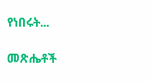የነበሩት...

መጽሔቶች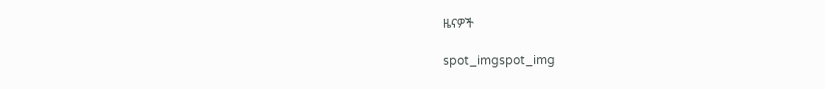ዜናዎች

spot_imgspot_img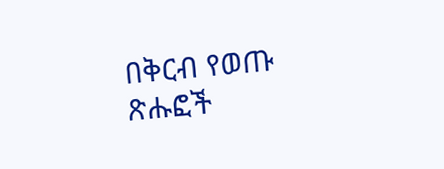በቅርብ የወጡ ጽሑፎች